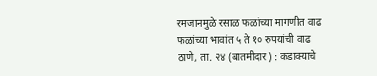रमजानमुळे रसाळ फळांच्या मागणीत वाढ
फळांच्या भावांत ५ ते १० रुपयांची वाढ
ठाणे, ता. २४ (बातमीदार) : कडाक्याचे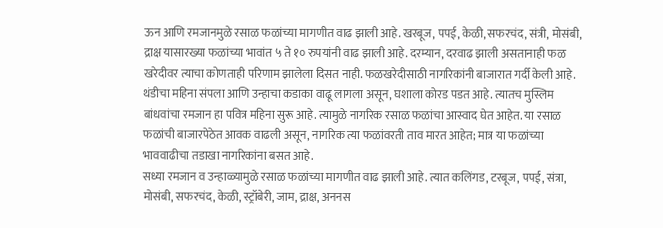ऊन आणि रमजानमुळे रसाळ फळांच्या मागणीत वाढ झाली आहे. खरबूज, पपई, केळी, सफरचंद, संत्री, मोसंबी, द्राक्ष यासारख्या फळांच्या भावांत ५ ते १० रुपयांनी वाढ झाली आहे. दरम्यान, दरवाढ झाली असतानाही फळ खरेदीवर त्याचा कोणताही परिणाम झालेला दिसत नाही. फळखरेदीसाठी नागरिकांनी बाजारात गर्दी केली आहे.
थंडीचा महिना संपला आणि उन्हाचा कडाका वाढू लागला असून, घशाला कोरड पडत आहे. त्यातच मुस्लिम बांधवांचा रमजान हा पवित्र महिना सुरू आहे. त्यामुळे नागरिक रसाळ फळांचा आस्वाद घेत आहेत. या रसाळ फळांची बाजारपेठेत आवक वाढली असून, नागरिक त्या फळांवरती ताव मारत आहेत; मात्र या फळांच्या भाववाढीचा तडाखा नागरिकांना बसत आहे.
सध्या रमजान व उन्हाळ्यामुळे रसाळ फळांच्या मागणीत वाढ झाली आहे. त्यात कलिंगड, टरबूज, पपई, संत्रा, मोसंबी, सफरचंद, केळी, स्ट्रॉबेरी, जाम, द्राक्ष, अननस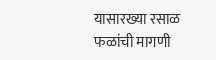यासारख्या रसाळ फळांची मागणी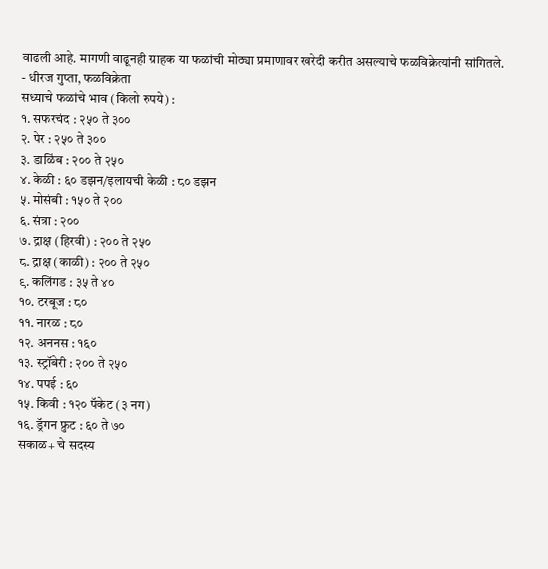वाढली आहे. मागणी वाढूनही ग्राहक या फळांची मोठ्या प्रमाणावर खरेदी करीत असल्याचे फळविक्रेत्यांनी सांगितले.
- धीरज गुप्ता, फळविक्रेता
सध्याचे फळांचे भाव (किलो रुपये) :
१. सफरचंद : २५० ते ३००
२. पेर : २५० ते ३००
३. डाळिंब : २०० ते २५०
४. केळी : ६० डझन/इलायची केळी : ८० डझन
५. मोसंबी : १५० ते २००
६. संत्रा : २००
७. द्राक्ष (हिरवी) : २०० ते २५०
८. द्राक्ष (काळी) : २०० ते २५०
९. कलिंगड : ३५ ते ४०
१०. टरबूज : ८०
११. नारळ : ८०
१२. अननस : १६०
१३. स्ट्रॉबेरी : २०० ते २५०
१४. पपई : ६०
१५. किवी : १२० पॅकेट (३ नग)
१६. ड्रॅगन फ्रुट : ६० ते ७०
सकाळ+ चे सदस्य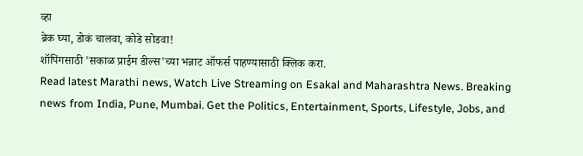व्हा
ब्रेक घ्या, डोकं चालवा, कोडे सोडवा!
शॉपिंगसाठी 'सकाळ प्राईम डील्स'च्या भन्नाट ऑफर्स पाहण्यासाठी क्लिक करा.
Read latest Marathi news, Watch Live Streaming on Esakal and Maharashtra News. Breaking news from India, Pune, Mumbai. Get the Politics, Entertainment, Sports, Lifestyle, Jobs, and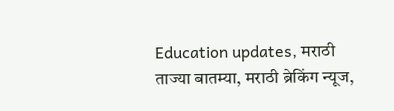Education updates, मराठी ताज्या बातम्या, मराठी ब्रेकिंग न्यूज,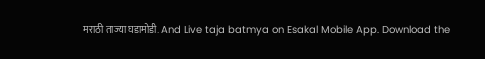मराठी ताज्या घडामोडी. And Live taja batmya on Esakal Mobile App. Download the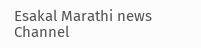Esakal Marathi news Channel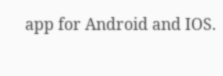app for Android and IOS.